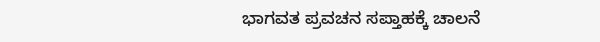ಭಾಗವತ ಪ್ರವಚನ ಸಪ್ತಾಹಕ್ಕೆ ಚಾಲನೆ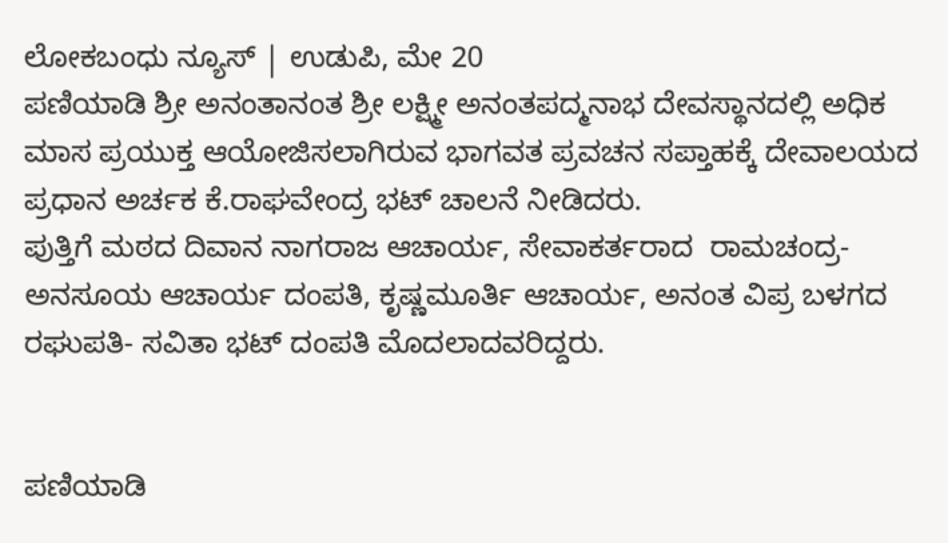ಲೋಕಬಂಧು ನ್ಯೂಸ್ | ಉಡುಪಿ, ಮೇ 20
ಪಣಿಯಾಡಿ ಶ್ರೀ ಅನಂತಾನಂತ ಶ್ರೀ ಲಕ್ಷ್ಮೀ ಅನಂತಪದ್ಮನಾಭ ದೇವಸ್ಥಾನದಲ್ಲಿ ಅಧಿಕ ಮಾಸ ಪ್ರಯುಕ್ತ ಆಯೋಜಿಸಲಾಗಿರುವ ಭಾಗವತ ಪ್ರವಚನ ಸಪ್ತಾಹಕ್ಕೆ ದೇವಾಲಯದ ಪ್ರಧಾನ ಅರ್ಚಕ ಕೆ.ರಾಘವೇಂದ್ರ ಭಟ್ ಚಾಲನೆ ನೀಡಿದರು.
ಪುತ್ತಿಗೆ ಮಠದ ದಿವಾನ ನಾಗರಾಜ ಆಚಾರ್ಯ, ಸೇವಾಕರ್ತರಾದ  ರಾಮಚಂದ್ರ- ಅನಸೂಯ ಆಚಾರ್ಯ ದಂಪತಿ, ಕೃಷ್ಣಮೂರ್ತಿ ಆಚಾರ್ಯ, ಅನಂತ ವಿಪ್ರ ಬಳಗದ ರಘುಪತಿ- ಸವಿತಾ ಭಟ್ ದಂಪತಿ ಮೊದಲಾದವರಿದ್ದರು.


ಪಣಿಯಾಡಿ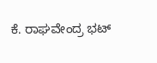ಕೆ. ರಾಘವೇಂದ್ರ ಭಟ್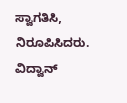ಸ್ವಾಗತಿಸಿ, ನಿರೂಪಿಸಿದರು. ವಿದ್ವಾನ್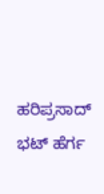ಹರಿಪ್ರಸಾದ್ ಭಟ್ ಹೆರ್ಗ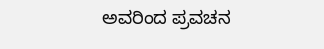ಅವರಿಂದ ಪ್ರವಚನ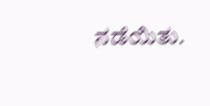ನಡೆಯಿತು.